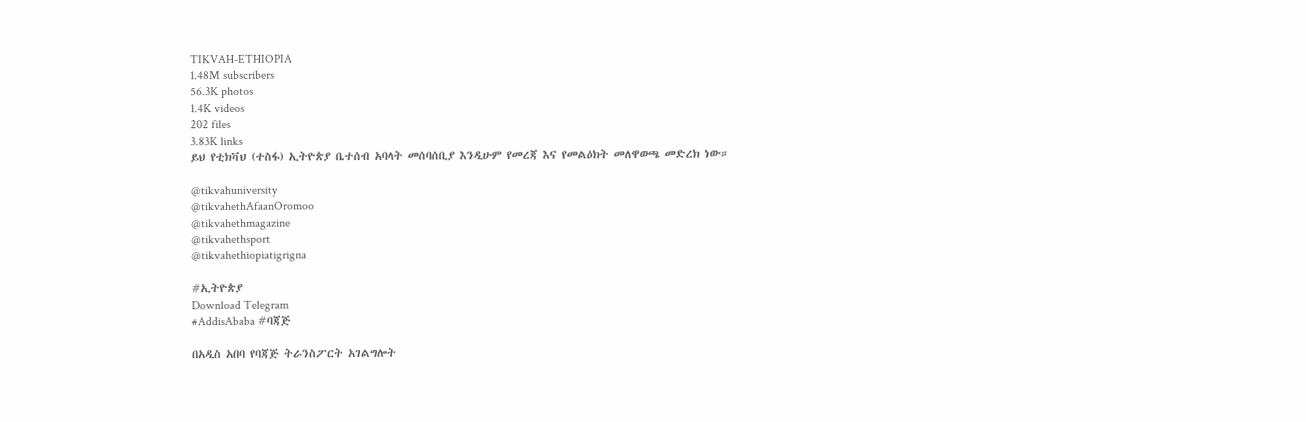TIKVAH-ETHIOPIA
1.48M subscribers
56.3K photos
1.4K videos
202 files
3.83K links
ይህ የቲክቫህ (ተስፋ) ኢትዮጵያ ቤተሰብ አባላት መሰባሰቢያ እንዲሁም የመረጃ እና የመልዕክት መለዋወጫ መድረክ ነው።

@tikvahuniversity
@tikvahethAfaanOromoo
@tikvahethmagazine
@tikvahethsport
@tikvahethiopiatigrigna

#ኢትዮጵያ
Download Telegram
#AddisAbaba #ባጃጅ

በአዲስ አበባ የባጃጅ ትራንስፖርት አገልግሎት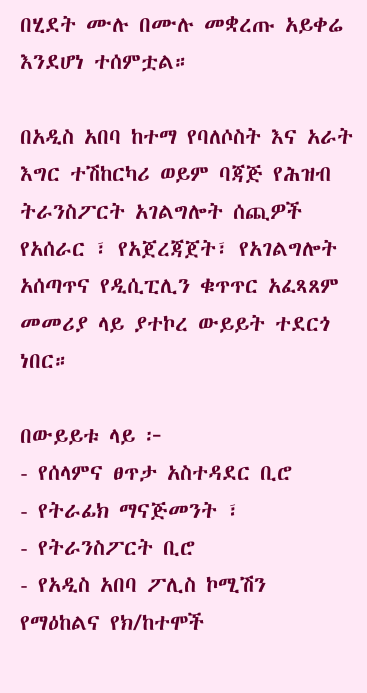በሂደት ሙሉ በሙሉ መቋረጡ አይቀሬ እንደሆነ ተሰምቷል።

በአዲስ አበባ ከተማ የባለሶስት እና አራት እግር ተሽከርካሪ ወይም ባጃጅ የሕዝብ ትራንስፖርት አገልግሎት ሰጪዎች  የአሰራር ፣ የአጀረጃጀት፣ የአገልግሎት አሰጣጥና የዲሲፒሊን ቁጥጥር አፈጻጸም መመሪያ ላይ ያተኮረ ውይይት ተደርጎ ነበር።

በውይይቱ ላይ ፦
- የሰላምና ፀጥታ አስተዳደር ቢሮ
- የትራፊክ ማናጅመንት ፣
- የትራንስፖርት ቢሮ
- የአዲስ አበባ ፖሊስ ኮሚሽን የማዕከልና የክ/ከተሞች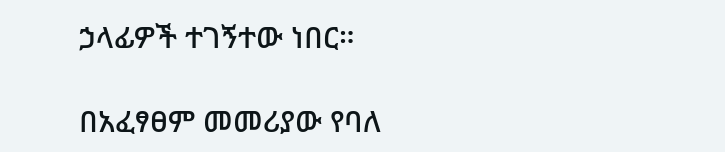ኃላፊዎች ተገኝተው ነበር።

በአፈፃፀም መመሪያው የባለ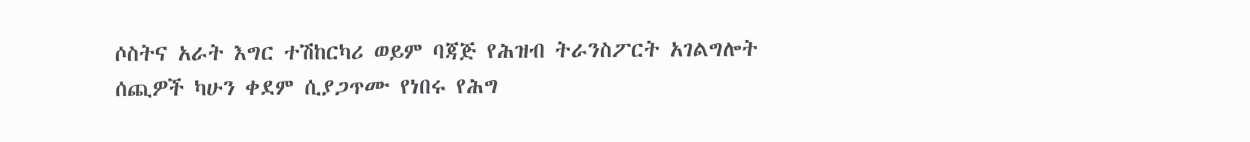ሶስትና አራት እግር ተሽከርካሪ ወይም ባጃጅ የሕዝብ ትራንስፖርት አገልግሎት ሰጪዎች ካሁን ቀደም ሲያጋጥሙ የነበሩ የሕግ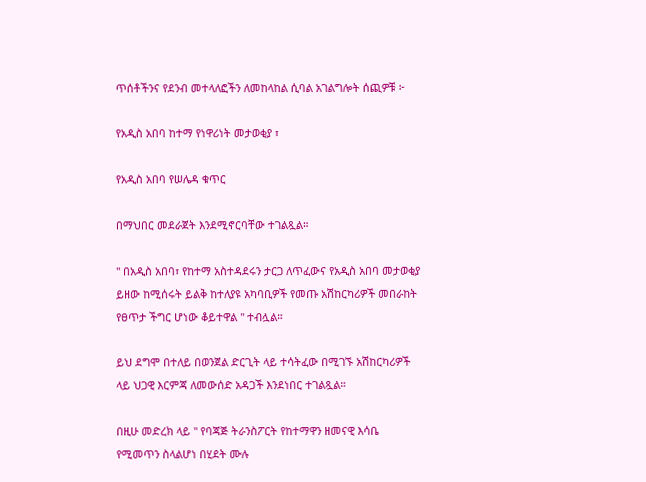ጥሰቶችንና የደንብ መተላለፎችን ለመከላከል ሲባል አገልግሎት ሰጪዎቹ ፦

የአዲስ አበባ ከተማ የነዋሪነት መታወቂያ ፣

የአዲስ አበባ የሠሌዳ ቁጥር

በማህበር መደራጀት እንደሚኖርባቸው ተገልጿል።

" በአዲስ አበባ፣ የከተማ አስተዳደሩን ታርጋ ለጥፈውና የአዲስ አበባ መታወቂያ ይዘው ከሚሰሩት ይልቅ ከተለያዩ አካባቢዎች የመጡ አሽከርካሪዎች መበራከት የፀጥታ ችግር ሆነው ቆይተዋል " ተብሏል።

ይህ ደግሞ በተለይ በወንጀል ድርጊት ላይ ተሳትፈው በሚገኙ አሽከርካሪዎች ላይ ህጋዊ እርምጃ ለመውሰድ አዳጋች እንደነበር ተገልጿል።

በዚሁ መድረክ ላይ " የባጃጅ ትራንስፖርት የከተማዋን ዘመናዊ እሳቤ የሚመጥን ስላልሆነ በሂደት ሙሉ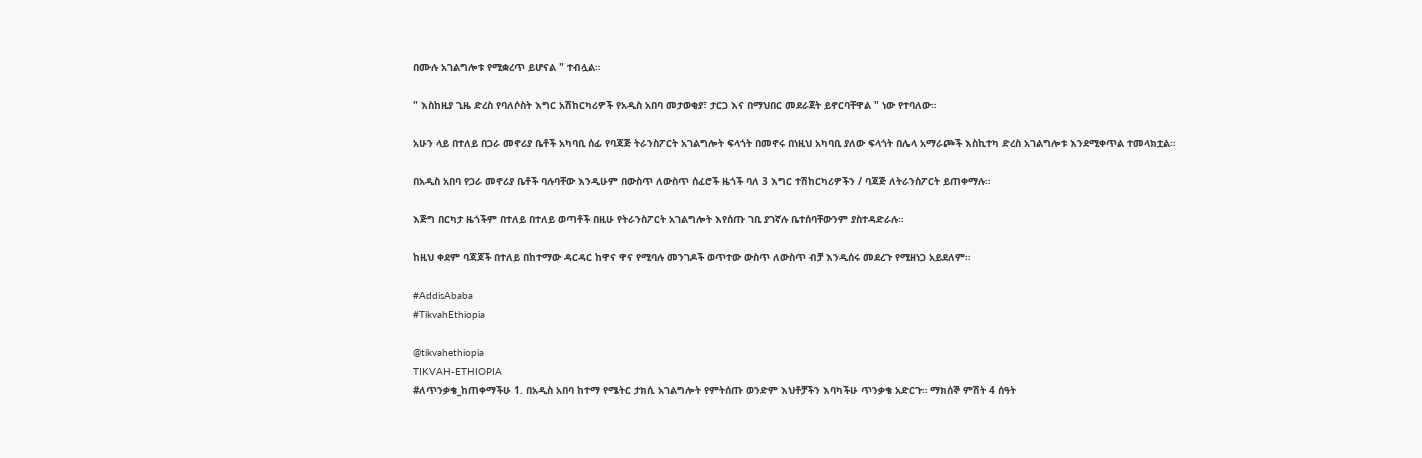በሙሉ አገልግሎቱ የሚቋረጥ ይሆናል " ተብሏል።

" እስከዚያ ጊዜ ድረስ የባለሶስት እግር አሽከርካሪዎች የአዲስ አበባ መታወቂያ፣ ታርጋ እና በማህበር መደራጀት ይኖርባቸዋል " ነው የተባለው።

አሁን ላይ በተለይ በጋራ መኖሪያ ቤቶች አካባቢ ሰፊ የባጃጅ ትራንስፖርት አገልግሎት ፍላጎት በመኖሩ በነዚህ አካባቢ ያለው ፍላጎት በሌላ አማራጮች እስኪተካ ድረስ አገልግሎቱ እንደሚቀጥል ተመላክቷል።

በአዲስ አበባ የጋራ መኖሪያ ቤቶች ባሉባቸው እንዲሁም በውስጥ ለውስጥ ሰፈሮች ዜጎች ባለ 3 እግር ተሽከርካሪዎችን / ባጃጅ ለትራንስፖርት ይጠቀማሉ።

እጅግ በርካታ ዜጎችም በተለይ በተለይ ወጣቶች በዚሁ የትራንስፖርት አገልግሎት እየሰጡ ገቢ ያገኛሉ ቤተሰባቸውንም ያስተዳድራሉ።

ከዚህ ቀደም ባጃጆች በተለይ በከተማው ዳርዳር ከዋና ዋና የሚባሉ መንገዶች ወጥተው ውስጥ ለውስጥ ብቻ እንዲሰሩ መደረጉ የሚዘነጋ አይደለም።

#AddisAbaba
#TikvahEthiopia

@tikvahethiopia
TIKVAH-ETHIOPIA
#ለጥንቃቄ_ከጠቀማችሁ 1. በአዲስ አበባ ከተማ የሜትር ታክሲ አገልግሎት የምትሰጡ ወንድም እህቶቻችን እባካችሁ ጥንቃቄ አድርጉ። ማክሰኞ ምሽት 4 ሰዓት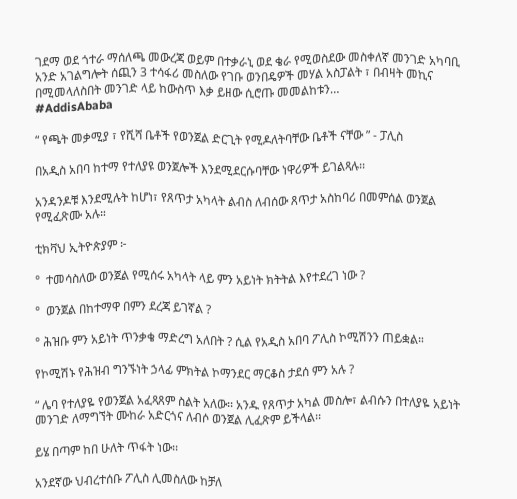ገደማ ወደ ጎተራ ማሰለጫ መውረጃ ወይም በተቃራኒ ወደ ቄራ የሚወስደው መስቀለኛ መንገድ አካባቢ አንድ አገልግሎት ሰጪን 3 ተሳፋሪ መስለው የገቡ ወንበዴዎች መሃል አስፓልት ፣ በብዛት መኪና በሚመላለስበት መንገድ ላይ ከውስጥ እቃ ይዘው ሲሮጡ መመልከቱን…
#AddisAbaba

“ የጫት መቃሚያ ፣ የሺሻ ቤቶች የወንጀል ድርጊት የሚዶለትባቸው ቤቶች ናቸው ” - ፓሊስ

በአዲስ አበባ ከተማ የተለያዩ ወንጀሎች እንደሚደርሱባቸው ነዋሪዎች ይገልጻሉ፡፡

አንዳንዶቹ እንደሚሉት ከሆነ፣ የጸጥታ አካላት ልብስ ለብሰው ጸጥታ አስከባሪ በመምሰል ወንጀል የሚፈጽሙ አሉ።

ቲክቫህ ኢትዮጵያም ፦

°  ተመሳስለው ወንጀል የሚሰሩ አካላት ላይ ምን አይነት ክትትል እየተደረገ ነው ?

°  ወንጀል በከተማዋ በምን ደረጃ ይገኛል ?

° ሕዝቡ ምን አይነት ጥንቃቄ ማድረግ አለበት ? ሲል የአዲስ አበባ ፖሊስ ኮሚሽንን ጠይቋል።

የኮሚሽኑ የሕዝብ ግንኙነት ኃላፊ ምክትል ኮማንደር ማርቆስ ታደሰ ምን አሉ ?

“ ሌባ የተለያዬ የወንጀል አፈጻጸም ስልት አለው፡፡ አንዱ የጸጥታ አካል መስሎ፣ ልብሱን በተለያዬ አይነት መንገድ ለማግኘት ሙከራ አድርጎና ለብሶ ወንጀል ሊፈጽም ይችላል፡፡

ይሄ በጣም ከበ ሁለት ጥፋት ነው፡፡

አንደኛው ህብረተሰቡ ፖሊስ ሊመስለው ከቻለ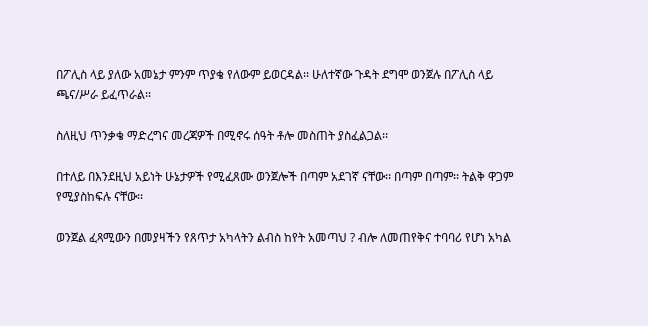በፖሊስ ላይ ያለው አመኔታ ምንም ጥያቄ የለውም ይወርዳል፡፡ ሁለተኛው ጉዳት ደግሞ ወንጀሉ በፖሊስ ላይ ጫና/ሥራ ይፈጥራል፡፡

ስለዚህ ጥንቃቄ ማድረግና መረጃዎች በሚኖሩ ሰዓት ቶሎ መስጠት ያስፈልጋል፡፡

በተለይ በእንደዚህ አይነት ሁኔታዎች የሚፈጸሙ ወንጀሎች በጣም አደገኛ ናቸው፡፡ በጣም በጣም፡፡ ትልቅ ዋጋም የሚያስከፍሉ ናቸው፡፡

ወንጀል ፈጻሚውን በመያዛችን የጸጥታ አካላትን ልብስ ከየት አመጣህ ? ብሎ ለመጠየቅና ተባባሪ የሆነ አካል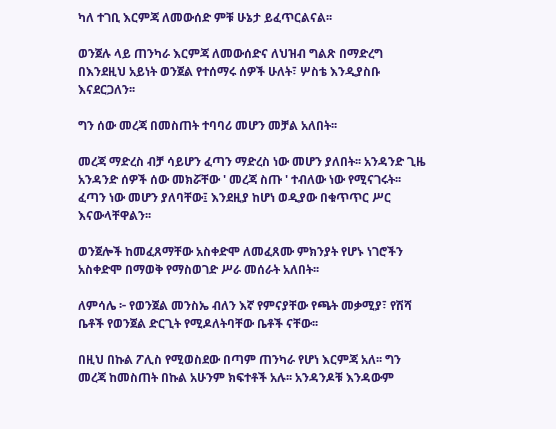ካለ ተገቢ እርምጃ ለመውሰድ ምቹ ሁኔታ ይፈጥርልናል፡፡

ወንጀሉ ላይ ጠንካራ እርምጃ ለመውሰድና ለህዝብ ግልጽ በማድረግ በእንደዚህ አይነት ወንጀል የተሰማሩ ሰዎች ሁለት፣ ሦስቴ እንዲያስቡ እናደርጋለን፡፡

ግን ሰው መረጃ በመስጠት ተባባሪ መሆን መቻል አለበት፡፡

መረጃ ማድረስ ብቻ ሳይሆን ፈጣን ማድረስ ነው መሆን ያለበት፡፡ አንዳንድ ጊዜ አንዳንድ ሰዎች ሰው መክሯቸው ' መረጃ ስጡ ' ተብለው ነው የሚናገሩት፡፡ ፈጣን ነው መሆን ያለባቸው፤ እንደዚያ ከሆነ ወዲያው በቁጥጥር ሥር እናውላቸዋልን፡፡

ወንጀሎች ከመፈጸማቸው አስቀድሞ ለመፈጸሙ ምክንያት የሆኑ ነገሮችን አስቀድሞ በማወቅ የማስወገድ ሥራ መሰራት አለበት፡፡

ለምሳሌ ፦ የወንጀል መንስኤ ብለን እኛ የምናያቸው የጫት መቃሚያ፣ የሽሻ ቤቶች የወንጀል ድርጊት የሚዶለትባቸው ቤቶች ናቸው፡፡

በዚህ በኩል ፖሊስ የሚወስደው በጣም ጠንካራ የሆነ እርምጃ አለ፡፡ ግን መረጃ ከመስጠት በኩል አሁንም ክፍተቶች አሉ፡፡ አንዳንዶቹ እንዳውም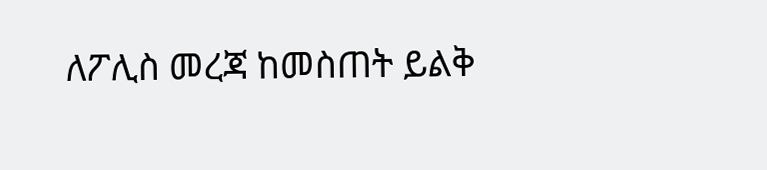ለፖሊስ መረጃ ከመስጠት ይልቅ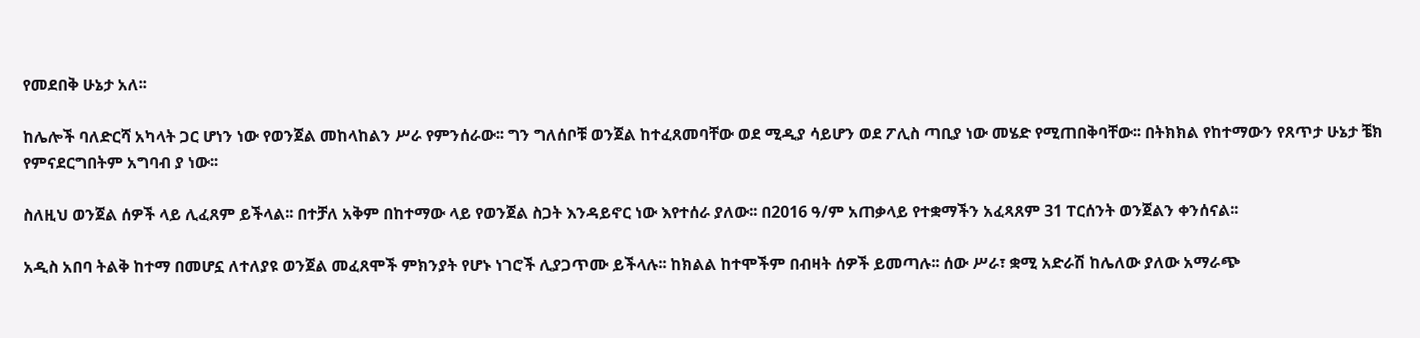የመደበቅ ሁኔታ አለ፡፡

ከሌሎች ባለድርሻ አካላት ጋር ሆነን ነው የወንጀል መከላከልን ሥራ የምንሰራው፡፡ ግን ግለሰቦቹ ወንጀል ከተፈጸመባቸው ወደ ሚዲያ ሳይሆን ወደ ፖሊስ ጣቢያ ነው መሄድ የሚጠበቅባቸው፡፡ በትክክል የከተማውን የጸጥታ ሁኔታ ቼክ የምናደርግበትም አግባብ ያ ነው፡፡

ስለዚህ ወንጀል ሰዎች ላይ ሊፈጸም ይችላል፡፡ በተቻለ አቅም በከተማው ላይ የወንጀል ስጋት እንዳይኖር ነው እየተሰራ ያለው፡፡ በ2016 ዓ/ም አጠቃላይ የተቋማችን አፈጻጸም 31 ፐርሰንት ወንጀልን ቀንሰናል፡፡

አዲስ አበባ ትልቅ ከተማ በመሆኗ ለተለያዩ ወንጀል መፈጸሞች ምክንያት የሆኑ ነገሮች ሊያጋጥሙ ይችላሉ፡፡ ከክልል ከተሞችም በብዛት ሰዎች ይመጣሉ፡፡ ሰው ሥራ፣ ቋሚ አድራሽ ከሌለው ያለው አማራጭ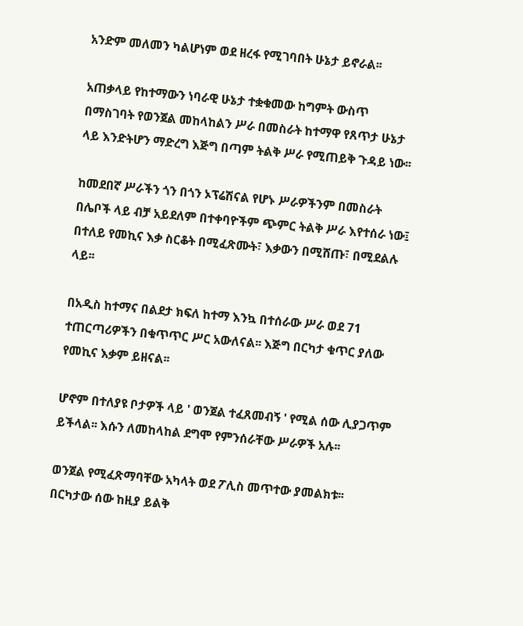አንድም መለመን ካልሆነም ወደ ዘረፋ የሚገባበት ሁኔታ ይኖራል፡፡

አጠቃላይ የከተማውን ነባራዊ ሁኔታ ተቋቁመው ከግምት ውስጥ በማስገባት የወንጀል መከላከልን ሥራ በመስራት ከተማዋ የጸጥታ ሁኔታ ላይ እንድትሆን ማድረግ እጅግ በጣም ትልቅ ሥራ የሚጠይቅ ጉዳይ ነው፡፡

ከመደበኛ ሥራችን ጎን በጎን ኦፕሬሽናል የሆኑ ሥራዎችንም በመስራት በሌቦች ላይ ብቻ አይደለም በተቀባዮችም ጭምር ትልቅ ሥራ እየተሰራ ነው፤ በተለይ የመኪና እቃ ስርቆት በሚፈጽሙት፣ እቃውን በሚሸጡ፣ በሚደልሉ ላይ፡፡

በአዲስ ከተማና በልደታ ክፍለ ከተማ እንኳ በተሰራው ሥራ ወደ 71 ተጠርጣሪዎችን በቁጥጥር ሥር አውለናል፡፡ እጅግ በርካታ ቁጥር ያለው የመኪና እቃም ይዘናል፡፡

ሆኖም በተለያዩ ቦታዎች ላይ ' ወንጀል ተፈጸመብኝ ' የሚል ሰው ሊያጋጥም ይችላል፡፡ እሱን ለመከላከል ደግሞ የምንሰራቸው ሥራዎች አሉ፡፡

ወንጀል የሚፈጽማባቸው አካላት ወደ ፖሊስ መጥተው ያመልክቱ፡፡ በርካታው ሰው ከዚያ ይልቅ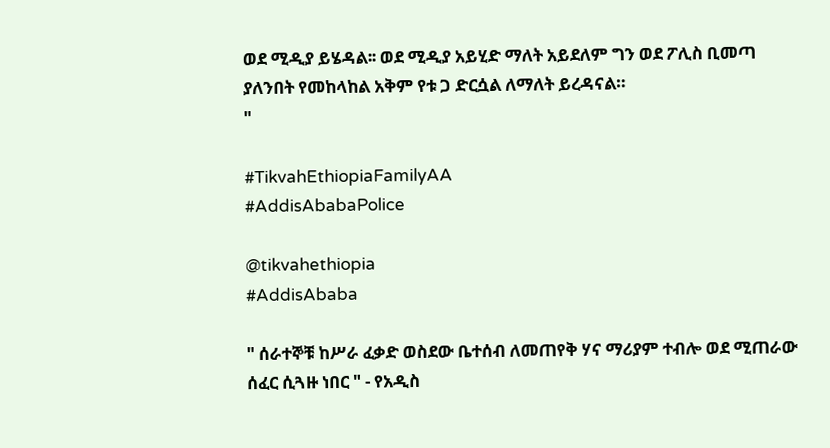ወደ ሚዲያ ይሄዳል፡፡ ወደ ሚዲያ አይሂድ ማለት አይደለም ግን ወደ ፖሊስ ቢመጣ ያለንበት የመከላከል አቅም የቱ ጋ ድርሷል ለማለት ይረዳናል።
"

#TikvahEthiopiaFamilyAA
#AddisAbabaPolice

@tikvahethiopia
#AddisAbaba

" ሰራተኞቹ ከሥራ ፈቃድ ወስደው ቤተሰብ ለመጠየቅ ሃና ማሪያም ተብሎ ወደ ሚጠራው ሰፈር ሲጓዙ ነበር " - የአዲስ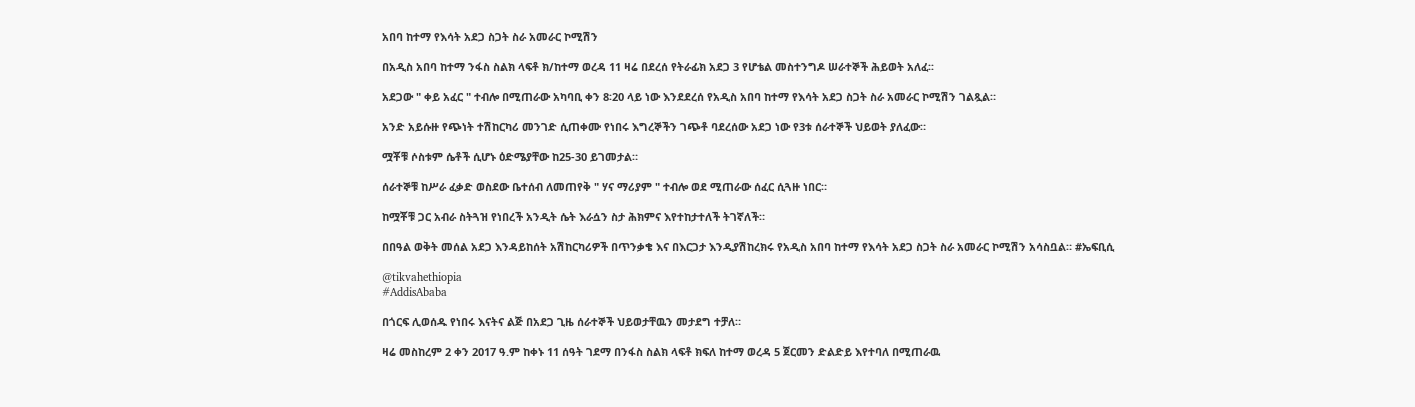አበባ ከተማ የእሳት አደጋ ስጋት ስራ አመራር ኮሚሽን

በአዲስ አበባ ከተማ ንፋስ ስልክ ላፍቶ ክ/ከተማ ወረዳ 11 ዛሬ በደረሰ የትራፊክ አደጋ 3 የሆቴል መስተንግዶ ሠራተኞች ሕይወት አለፈ፡፡

አደጋው " ቀይ አፈር " ተብሎ በሚጠራው አካባቢ ቀን 8፡20 ላይ ነው እንደደረሰ የአዲስ አበባ ከተማ የእሳት አደጋ ስጋት ስራ አመራር ኮሚሽን ገልጿል።

አንድ አይሱዙ የጭነት ተሽከርካሪ መንገድ ሲጠቀሙ የነበሩ እግረኞችን ገጭቶ ባደረሰው አደጋ ነው የ3ቱ ሰራተኞች ህይወት ያለፈው።

ሟቾቹ ሶስቱም ሴቶች ሲሆኑ ዕድሜያቸው ከ25-30 ይገመታል።

ሰራተኞቹ ከሥራ ፈቃድ ወስደው ቤተሰብ ለመጠየቅ " ሃና ማሪያም " ተብሎ ወደ ሚጠራው ሰፈር ሲጓዙ ነበር።

ከሟቾቹ ጋር አብራ ስትጓዝ የነበረች አንዲት ሴት እራሷን ስታ ሕክምና እየተከታተለች ትገኛለች።

በበዓል ወቅት መሰል አደጋ እንዳይከሰት አሽከርካሪዎች በጥንቃቄ እና በእርጋታ እንዲያሽከረክሩ የአዲስ አበባ ከተማ የእሳት አደጋ ስጋት ስራ አመራር ኮሚሽን አሳስቧል። #ኤፍቢሲ

@tikvahethiopia
#AddisAbaba

በጎርፍ ሊወሰዱ የነበሩ እናትና ልጅ በአደጋ ጊዜ ሰራተኞች ህይወታቸዉን መታደግ ተቻለ።

ዛሬ መስከረም 2 ቀን 2017 ዓ.ም ከቀኑ 11 ሰዓት ገደማ በንፋስ ስልክ ላፍቶ ክፍለ ከተማ ወረዳ 5 ጀርመን ድልድይ እየተባለ በሚጠራዉ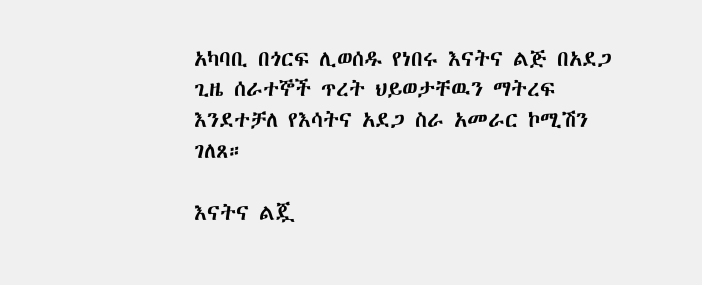አካባቢ በጎርፍ ሊወሰዱ የነበሩ እናትና ልጅ በአደጋ ጊዜ ሰራተኞች ጥረት ህይወታቸዉን ማትረፍ እንደተቻለ የእሳትና አደጋ ስራ አመራር ኮሚሽን ገለጸ።

እናትና ልጇ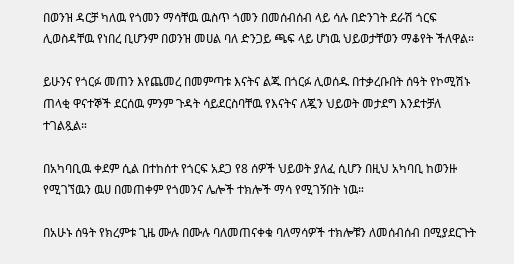በወንዝ ዳርቻ ካለዉ የጎመን ማሳቸዉ ዉስጥ ጎመን በመሰብሰብ ላይ ሳሉ በድንገት ደራሽ ጎርፍ ሊወስዳቸዉ የነበረ ቢሆንም በወንዝ መሀል ባለ ድንጋይ ጫፍ ላይ ሆነዉ ህይወታቸወን ማቆየት ችለዋል።

ይሁንና የጎርፉ መጠን እየጨመረ በመምጣቱ እናትና ልጁ በጎርፉ ሊወሰዱ በተቃረቡበት ሰዓት የኮሚሽኑ ጠላቂ ዋናተኞች ደርሰዉ ምንም ጉዳት ሳይደርስባቸዉ የእናትና ለጇን ህይወት መታደግ እንደተቻለ ተገልጿል።

በአካባቢዉ ቀደም ሲል በተከሰተ የጎርፍ አደጋ የ8 ሰዎች ህይወት ያለፈ ሲሆን በዚህ አካባቢ ከወንዙ የሚገኘዉን ዉሀ በመጠቀም የጎመንና ሌሎች ተክሎች ማሳ የሚገኝበት ነዉ።

በአሁኑ ሰዓት የክረምቱ ጊዜ ሙሉ በሙሉ ባለመጠናቀቁ ባለማሳዎች ተክሎቹን ለመሰብሰብ በሚያደርጉት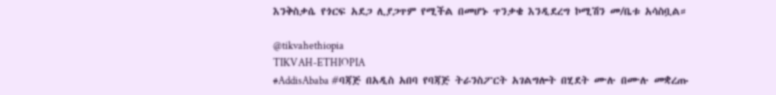እንቅስቃሴ የጎርፍ አደጋ ሊያጋጥም የሚችል በመሆኑ ጥንቃቄ እንዲደረግ ኮሚሽን መ/ቤቱ አሳስቧል።

@tikvahethiopia
TIKVAH-ETHIOPIA
#AddisAbaba #ባጃጅ በአዲስ አበባ የባጃጅ ትራንስፖርት አገልግሎት በሂደት ሙሉ በሙሉ መቋረጡ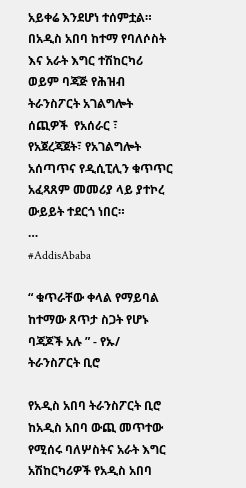አይቀሬ እንደሆነ ተሰምቷል። በአዲስ አበባ ከተማ የባለሶስት እና አራት እግር ተሽከርካሪ ወይም ባጃጅ የሕዝብ ትራንስፖርት አገልግሎት ሰጪዎች  የአሰራር ፣ የአጀረጃጀት፣ የአገልግሎት አሰጣጥና የዲሲፒሊን ቁጥጥር አፈጻጸም መመሪያ ላይ ያተኮረ ውይይት ተደርጎ ነበር።                               …
#AddisAbaba

“ ቁጥራቸው ቀላል የማይባል ከተማው ጸጥታ ስጋት የሆኑ ባጃጆች አሉ ” - የኡ/ ትራንስፖርት ቢሮ

የአዲስ አበባ ትራንስፖርት ቢሮ ከአዲስ አበባ ውጪ መጥተው የሚሰሩ ባለሦስትና አራት እግር አሽከርካሪዎች የአዲስ አበባ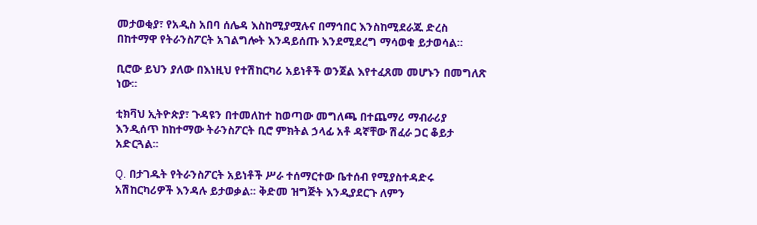መታወቂያ፣ የአዲስ አበባ ሰሌዳ እስከሚያሟሉና በማኅበር እንስከሚደራጁ ድረስ በከተማዋ የትራንስፖርት አገልግሎት እንዳይሰጡ እንደሚደረግ ማሳወቁ ይታወሳል።

ቢሮው ይህን ያለው በእነዚህ የተሽከርካሪ አይነቶች ወንጀል እየተፈጸመ መሆኑን በመግለጽ ነው፡፡

ቲክቫህ ኢትዮጵያ፣ ጉዳዩን በተመለከተ ከወጣው መግለጫ በተጨማሪ ማብራሪያ እንዲሰጥ ከከተማው ትራንስፖርት ቢሮ ምክትል ኃላፊ አቶ ዳኛቸው ሽፈራ ጋር ቆይታ አድርጓል፡፡

Q. በታገዱት የትራንስፖርት አይነቶች ሥራ ተሰማርተው ቤተሰብ የሚያስተዳድሩ አሽከርካሪዎች እንዳሉ ይታወቃል፡፡ ቅድመ ዝግጅት እንዲያደርጉ ለምን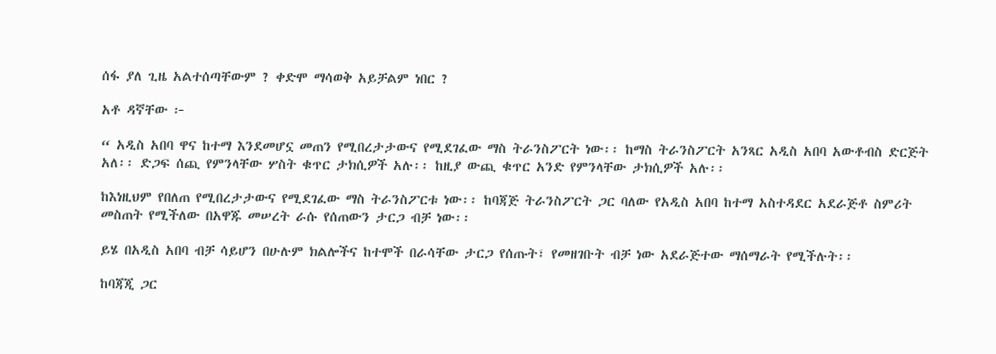ሰፋ ያለ ጊዜ አልተሰጣቸውም ? ቀድሞ ማሳወቅ አይቻልም ነበር ?

አቶ ዳኛቸው ፦

“ አዲስ አበባ ዋና ከተማ እንደመሆኗ መጠን የሚበረታታውና የሚደገፈው ማስ ትራንስፖርት ነው፡፡ ከማስ ትራንስፖርት አንጻር አዲስ አበባ አውቶብስ ድርጅት አለ፡፡ ድጋፍ ሰጪ የምንላቸው ሦስት ቁጥር ታክሲዎች አሉ፡፡ ከዚያ ውጪ ቁጥር አንድ የምንላቸው ታክሲዎች አሉ፡፡

ከእነዚህም የበለጠ የሚበረታታውና የሚደገፈው ማስ ትራንስፖርቱ ነው፡፡ ከባጃጅ ትራንስፖርት ጋር ባለው የአዲስ አበባ ከተማ አስተዳደር አደራጅቶ ስምሪት መስጠት የሚችለው በአዋጁ መሠረት ራሱ የሰጠውን ታርጋ ብቻ ነው፡፡

ይሄ በአዲስ አበባ ብቻ ሳይሆን በሁሉም ክልሎችና ከተሞች በራሳቸው ታርጋ የሰጡት፣ የመዘገቡት ብቻ ነው አደራጅተው ማሰማራት የሚችሉት፡፡

ከባጃጂ ጋር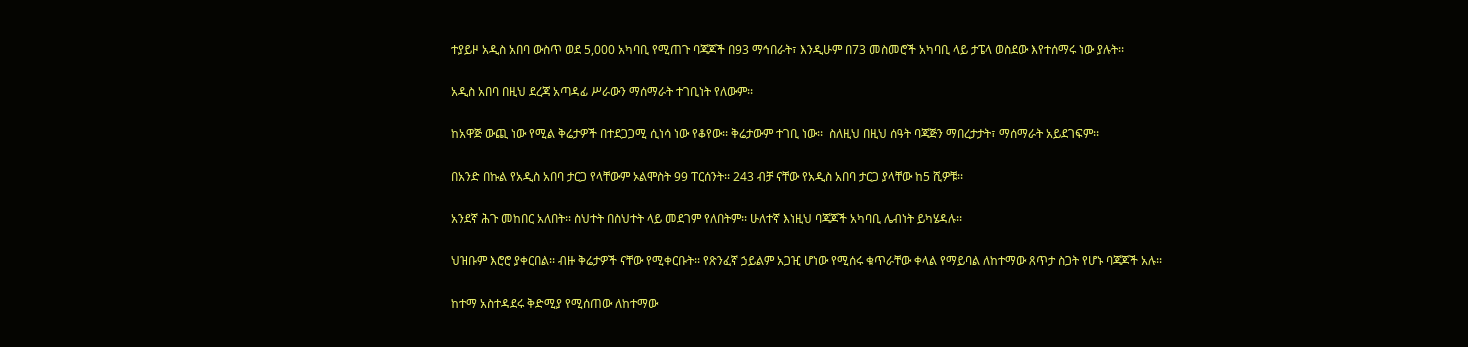ተያይዞ አዲስ አበባ ውስጥ ወደ 5,000 አካባቢ የሚጠጉ ባጃጆች በ93 ማኅበራት፣ እንዲሁም በ73 መስመሮች አካባቢ ላይ ታፔላ ወስደው እየተሰማሩ ነው ያሉት፡፡

አዲስ አበባ በዚህ ደረጃ አጣዳፊ ሥራውን ማሰማራት ተገቢነት የለውም፡፡

ከአዋጅ ውጪ ነው የሚል ቅሬታዎች በተደጋጋሚ ሲነሳ ነው የቆየው፡፡ ቅሬታውም ተገቢ ነው፡፡  ስለዚህ በዚህ ሰዓት ባጃጅን ማበረታታት፣ ማሰማራት አይደገፍም፡፡

በአንድ በኩል የአዲስ አበባ ታርጋ የላቸውም ኦልሞስት 99 ፐርሰንት፡፡ 243 ብቻ ናቸው የአዲስ አበባ ታርጋ ያላቸው ከ5 ሺዎቹ፡፡

አንደኛ ሕጉ መከበር አለበት፡፡ ስህተት በስህተት ላይ መደገም የለበትም፡፡ ሁለተኛ እነዚህ ባጃጆች አካባቢ ሌብነት ይካሄዳሉ፡፡

ህዝቡም እሮሮ ያቀርበል፡፡ ብዙ ቅሬታዎች ናቸው የሚቀርቡት፡፡ የጽንፈኛ ኃይልም አጋዢ ሆነው የሚሰሩ ቁጥራቸው ቀላል የማይባል ለከተማው ጸጥታ ስጋት የሆኑ ባጃጆች አሉ፡፡

ከተማ አስተዳደሩ ቅድሚያ የሚሰጠው ለከተማው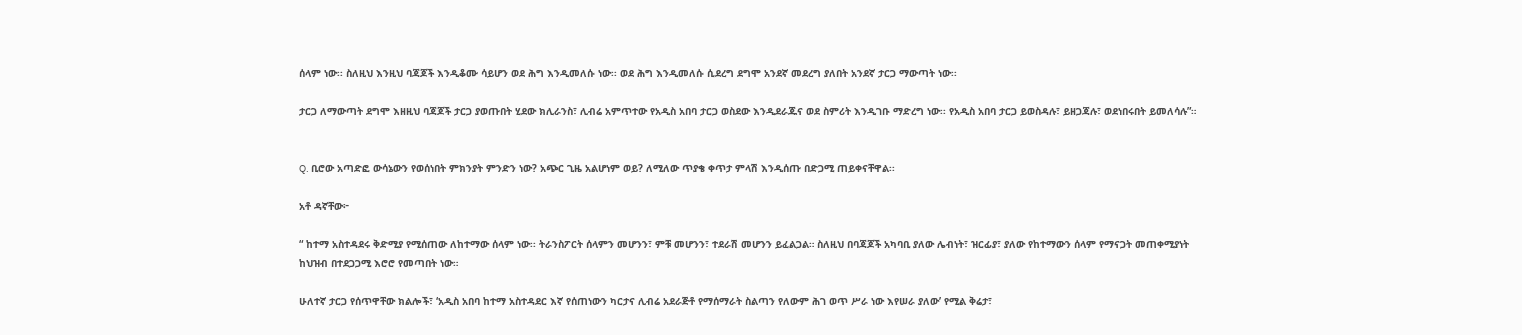ሰላም ነው፡፡ ስለዚህ እንዚህ ባጃጆች እንዲቆሙ ሳይሆን ወደ ሕግ እንዲመለሱ ነው፡፡ ወደ ሕግ እንዲመለሱ ሲደረግ ደግሞ አንደኛ መደረግ ያለበት አንደኛ ታርጋ ማውጣት ነው፡፡

ታርጋ ለማውጣት ደግሞ እዘዚህ ባጃጆች ታርጋ ያወጡበት ሂደው ክሊራንስ፣ ሊብሬ አምጥተው የአዲስ አበባ ታርጋ ወስደው እንዲደራጁና ወደ ስምሪት እንዲገቡ ማድረግ ነው፡፡ የአዲስ አበባ ታርጋ ይወስዳሉ፣ ይዘጋጃሉ፣ ወደነበሩበት ይመለሳሉ”።


Q. ቢሮው አጣድፎ ውሳኔውን የወሰነበት ምክንያት ምንድን ነው? አጭር ጊዜ አልሆነም ወይ? ለሚለው ጥያቄ ቀጥታ ምላሽ እንዲሰጡ በድጋሚ ጠይቀናቸዋል፡፡

አቶ ዳኛቸው፦

“ ከተማ አስተዳደሩ ቅድሚያ የሚሰጠው ለከተማው ሰላም ነው፡፡ ትራንስፖርት ሰላምን መሆንን፣ ምቹ መሆንን፣ ተደራሽ መሆንን ይፈልጋል። ስለዚህ በባጃጆች አካባቢ ያለው ሌብነት፣ ዝርፊያ፣ ያለው የከተማውን ሰላም የማናጋት መጠቀሚያነት ከህዝብ በተደጋጋሚ እሮሮ የመጣበት ነው።

ሁለተኛ ታርጋ የሰጥዋቸው ክልሎች፣ ‘አዲስ አበባ ከተማ አስተዳደር እኛ የሰጠነውን ካርታና ሊብሬ አደራጅቶ የማሰማራት ስልጣን የለውም ሕገ ወጥ ሥራ ነው እየሠራ ያለው’ የሚል ቅሬታ፣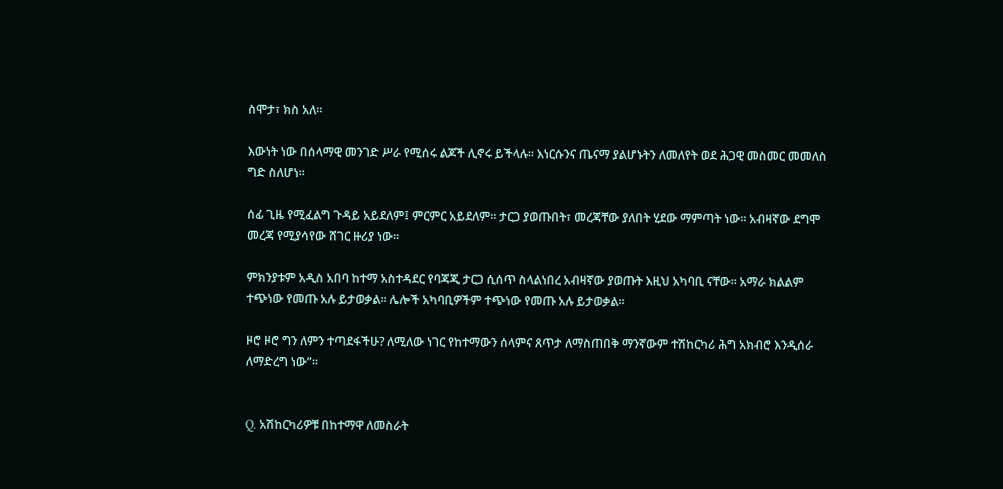ስሞታ፣ ክስ አለ፡፡

እውነት ነው በሰላማዊ መንገድ ሥራ የሚሰሩ ልጆች ሊኖሩ ይችላሉ፡፡ እነርሱንና ጤናማ ያልሆኑትን ለመለየት ወደ ሕጋዊ መስመር መመለስ ግድ ስለሆነ፡፡

ሰፊ ጊዜ የሚፈልግ ጉዳይ አይደለም፤ ምርምር አይደለም፡፡ ታርጋ ያወጡበት፣ መረጃቸው ያለበት ሂደው ማምጣት ነው፡፡ አብዛኛው ደግሞ መረጃ የሚያሳየው ሸገር ዙሪያ ነው፡፡

ምክንያቱም አዲስ አበባ ከተማ አስተዳደር የባጃጂ ታርጋ ሲሰጥ ስላልነበረ አብዛኛው ያወጡት እዚህ አካባቢ ናቸው። አማራ ክልልም ተጭነው የመጡ አሉ ይታወቃል፡፡ ሌሎች አካባቢዎችም ተጭነው የመጡ አሉ ይታወቃል፡፡

ዞሮ ዞሮ ግን ለምን ተጣደፋችሁ? ለሚለው ነገር የከተማውን ሰላምና ጸጥታ ለማስጠበቅ ማንኛውም ተሽከርካሪ ሕግ አክብሮ እንዲሰራ ለማድረግ ነው”፡፡


Q. አሽከርካሪዎቹ በከተማዋ ለመስራት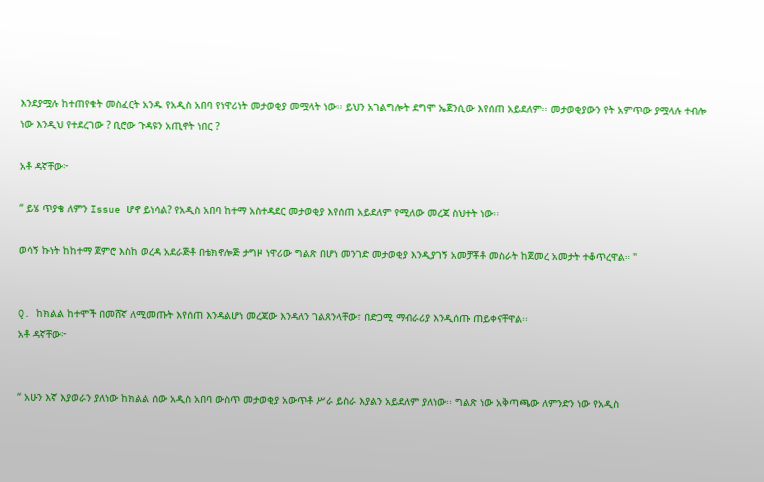እንደያሟሉ ከተጠየቁት መስፈርት አንዱ የአዲስ አበባ የነዋሪነት መታወቂያ መሟላት ነው፡፡ ይህን አገልግሎት ደግሞ ኤጀንሲው እየሰጠ አይደለም፡፡ መታወቂያውን የት አምጥው ያሟላሉ ተብሎ ነው እንዲህ የተደረገው ? ቢሮው ጉዳዩን አጢኖት ነበር ?

አቶ ዳኛቸው፦

“ ይሄ ጥያቄ ለምን Issue ሆኖ ይነሳል? የአዲስ አበባ ከተማ አስተዳደር መታወቂያ እየሰጠ አይደለም የሚለው መረጃ ስህተት ነው፡፡

ወሳኝ ኩነት ከከተማ ጀምሮ እስከ ወረዳ አደራጅቶ በቴክኖሎጅ ታግዞ ነዋሪው ግልጽ በሆነ መንገድ መታወቂያ እንዲያገኝ አመቻቾቶ መስራት ከጀመረ አመታት ተቆጥረዋል። "


Q. ከክልል ከተሞች በመሸኛ ለሚመጡት እየሰጠ እንዳልሆነ መረጃው እንዳለን ገልጸንላቸው፣ በድጋሚ ማብራሪያ እንዲሰጡ ጠይቀናቸዋል፡፡
አቶ ዳኛቸው፦


“ አሁን እኛ እያወራን ያለነው ከክልል ሰው አዲስ አበባ ውስጥ መታወቂያ አውጥቶ ሥራ ይስራ እያልን አይደለም ያለነው፡፡ ግልጽ ነው አቅጣጫው ለምንድን ነው የአዲስ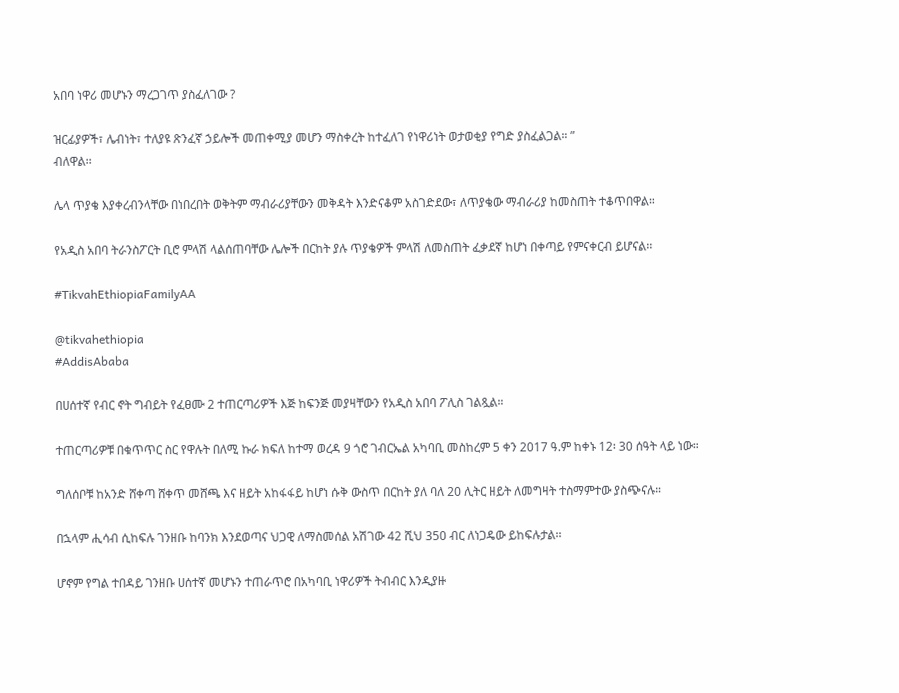አበባ ነዋሪ መሆኑን ማረጋገጥ ያስፈለገው ?

ዝርፊያዎች፣ ሌብነት፣ ተለያዩ ጽንፈኛ ኃይሎች መጠቀሚያ መሆን ማስቀረት ከተፈለገ የነዋሪነት ወታወቂያ የግድ ያስፈልጋል። ”
ብለዋል፡፡

ሌላ ጥያቄ እያቀረብንላቸው በነበረበት ወቅትም ማብራሪያቸውን መቅዳት እንድናቆም አስገድደው፣ ለጥያቄው ማብራሪያ ከመስጠት ተቆጥበዋል።

የአዲስ አበባ ትራንስፖርት ቢሮ ምላሽ ላልሰጠባቸው ሌሎች በርከት ያሉ ጥያቄዎች ምላሽ ለመስጠት ፈቃደኛ ከሆነ በቀጣይ የምናቀርብ ይሆናል፡፡

#TikvahEthiopiaFamilyAA

@tikvahethiopia
#AddisAbaba

በሀሰተኛ የብር ኖት ግብይት የፈፀሙ 2 ተጠርጣሪዎች እጅ ከፍንጅ መያዛቸውን የአዲስ አበባ ፖሊስ ገልጿል።

ተጠርጣሪዎቹ በቁጥጥር ስር የዋሉት በለሚ ኩራ ክፍለ ከተማ ወረዳ 9 ጎሮ ገብርኤል አካባቢ መስከረም 5 ቀን 2017 ዓ.ም ከቀኑ 12፡ 30 ሰዓት ላይ ነው።

ግለሰቦቹ ከአንድ ሸቀጣ ሸቀጥ መሸጫ እና ዘይት አከፋፋይ ከሆነ ሱቅ ውስጥ በርከት ያለ ባለ 20 ሊትር ዘይት ለመግዛት ተስማምተው ያስጭናሉ።

በኋላም ሒሳብ ሲከፍሉ ገንዘቡ ከባንክ እንደወጣና ህጋዊ ለማስመሰል አሽገው 42 ሺህ 350 ብር ለነጋዴው ይከፍሉታል፡፡

ሆኖም የግል ተበዳይ ገንዘቡ ሀሰተኛ መሆኑን ተጠራጥሮ በአካባቢ ነዋሪዎች ትብብር እንዲያዙ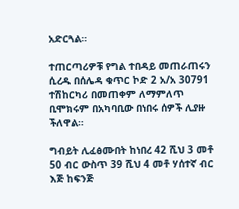አድርጓል።

ተጠርጣሪዎቹ የግል ተበዳይ መጠራጠሩን ሲረዱ በሰሌዳ ቁጥር ኮድ 2 አ/አ 30791 ተሽከርካሪ በመጠቀም ለማምለጥ ቢሞክሩም በአካባቢው በነበሩ ሰዎች ሊያዙ ችለዋል።

ግብይት ሊፈፅሙበት ከነበረ 42 ሺህ 3 መቶ 50 ብር ውስጥ 39 ሺህ 4 መቶ ሃሰተኛ ብር እጅ ከፍንጅ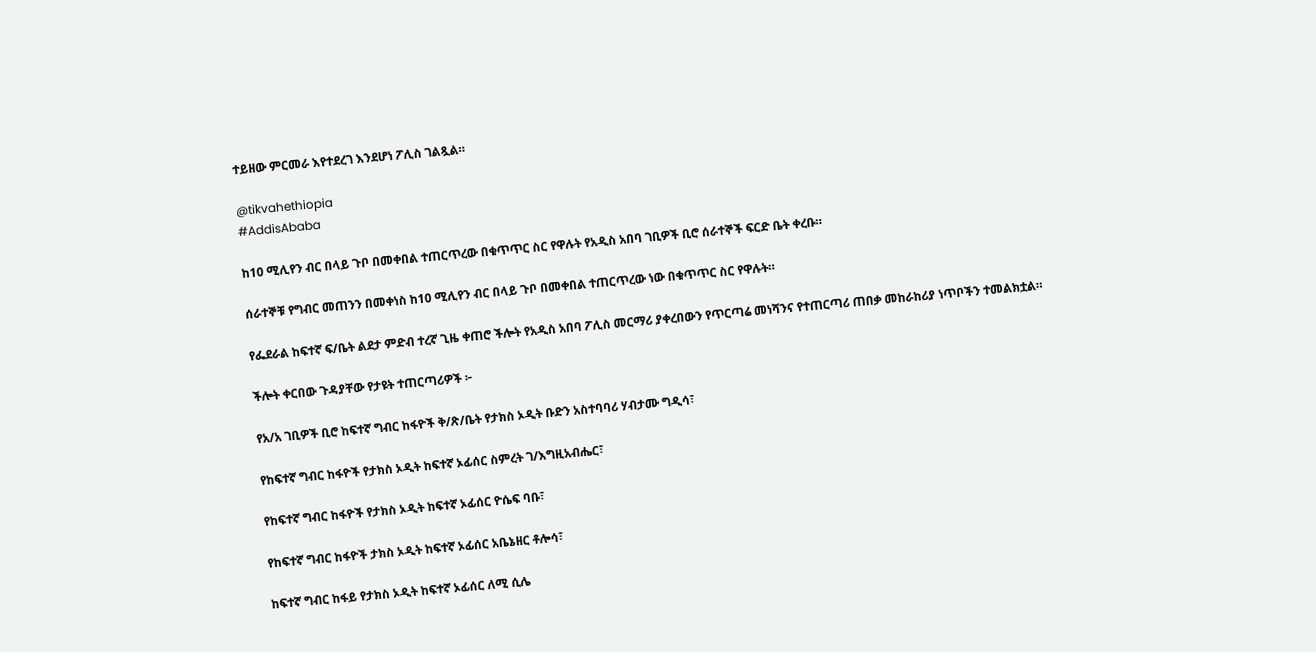ተይዘው ምርመራ እየተደረገ እንደሆነ ፖሊስ ገልጿል።

@tikvahethiopia
#AddisAbaba

ከ10 ሚሊየን ብር በላይ ጉቦ በመቀበል ተጠርጥረው በቁጥጥር ስር የዋሉት የአዲስ አበባ ገቢዎች ቢሮ ሰራተኞች ፍርድ ቤት ቀረቡ።

ሰራተኞቹ የግብር መጠንን በመቀነስ ከ10 ሚሊየን ብር በላይ ጉቦ በመቀበል ተጠርጥረው ነው በቁጥጥር ስር የዋሉት።

የፌደራል ከፍተኛ ፍ/ቤት ልደታ ምድብ ተረኛ ጊዜ ቀጠሮ ችሎት የአዲስ አበባ ፖሊስ መርማሪ ያቀረበውን የጥርጣሬ መነሻንና የተጠርጣሪ ጠበቃ መከራከሪያ ነጥቦችን ተመልክቷል።

ችሎት ቀርበው ጉዳያቸው የታዩት ተጠርጣሪዎች ፦

የአ/አ ገቢዎች ቢሮ ከፍተኛ ግብር ከፋዮች ቅ/ጽ/ቤት የታክስ ኦዲት ቡድን አስተባባሪ ሃብታሙ ግዲሳ፣

የከፍተኛ ግብር ከፋዮች የታክስ ኦዲት ከፍተኛ ኦፊሰር ስምረት ገ/እግዚአብሔር፣

የከፍተኛ ግብር ከፋዮች የታክስ ኦዲት ከፍተኛ ኦፊሰር ዮሴፍ ባቡ፣

የከፍተኛ ግብር ከፋዮች ታክስ ኦዲት ከፍተኛ ኦፊሰር አቤኔዘር ቶሎሳ፣

ከፍተኛ ግብር ከፋይ የታክስ ኦዲት ከፍተኛ ኦፊሰር ለሚ ሲሌ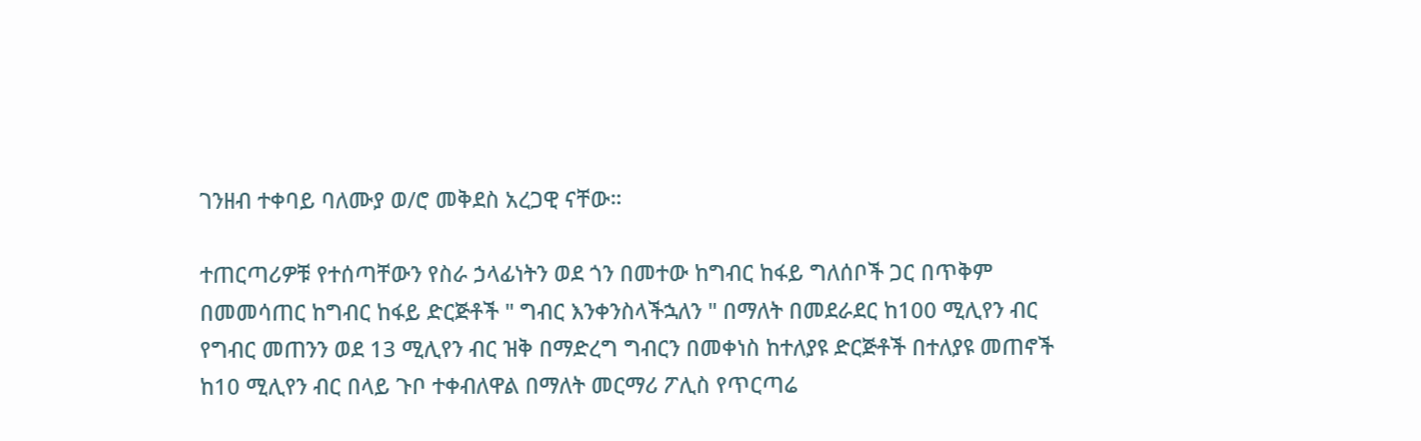ገንዘብ ተቀባይ ባለሙያ ወ/ሮ መቅደስ አረጋዊ ናቸው።

ተጠርጣሪዎቹ የተሰጣቸውን የስራ ኃላፊነትን ወደ ጎን በመተው ከግብር ከፋይ ግለሰቦች ጋር በጥቅም በመመሳጠር ከግብር ከፋይ ድርጅቶች " ግብር እንቀንስላችኋለን " በማለት በመደራደር ከ100 ሚሊየን ብር የግብር መጠንን ወደ 13 ሚሊየን ብር ዝቅ በማድረግ ግብርን በመቀነስ ከተለያዩ ድርጅቶች በተለያዩ መጠኖች ከ10 ሚሊየን ብር በላይ ጉቦ ተቀብለዋል በማለት መርማሪ ፖሊስ የጥርጣሬ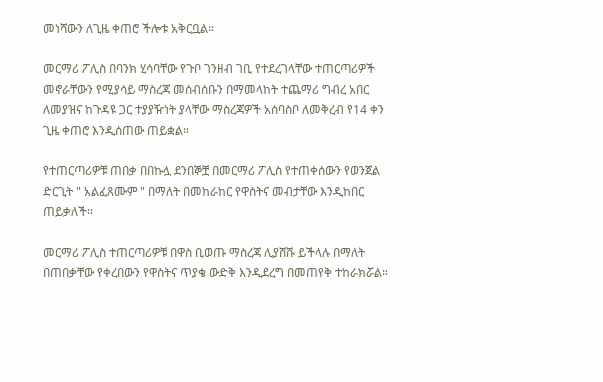መነሻውን ለጊዜ ቀጠሮ ችሎቱ አቅርቧል።

መርማሪ ፖሊስ በባንክ ሂሳባቸው የጉቦ ገንዘብ ገቢ የተደረገላቸው ተጠርጣሪዎች መኖራቸውን የሚያሳይ ማስረጃ መሰብሰቡን በማመላከት ተጨማሪ ግብረ አበር ለመያዝና ከጉዳዩ ጋር ተያያዥነት ያላቸው ማስረጃዎች አሰባስቦ ለመቅረብ የ14 ቀን ጊዜ ቀጠሮ እንዲሰጠው ጠይቋል።

የተጠርጣሪዎቹ ጠበቃ በበኩሏ ደንበኞቿ በመርማሪ ፖሊስ የተጠቀሰውን የወንጀል ድርጊት " አልፈጸሙም " በማለት በመከራከር የዋስትና መብታቸው እንዲከበር ጠይቃለች።

መርማሪ ፖሊስ ተጠርጣሪዎቹ በዋስ ቢወጡ ማስረጃ ሊያሸሹ ይችላሉ በማለት በጠበቃቸው የቀረበውን የዋስትና ጥያቄ ውድቅ እንዲደረግ በመጠየቅ ተከራክሯል።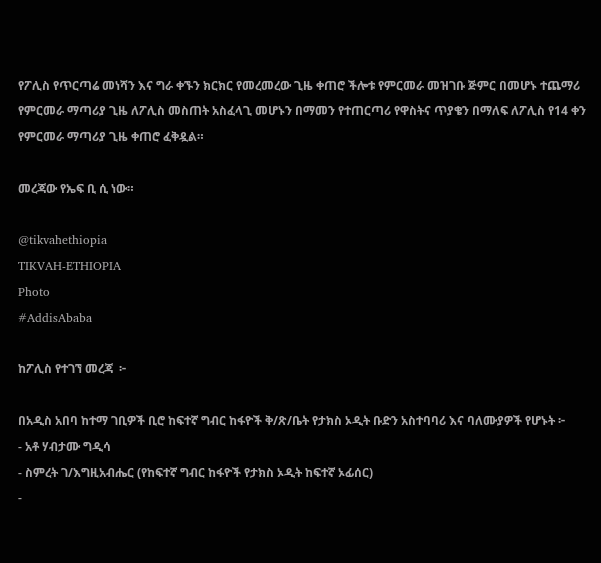የፖሊስ የጥርጣሬ መነሻን እና ግራ ቀኙን ክርክር የመረመረው ጊዜ ቀጠሮ ችሎቱ የምርመራ መዝገቡ ጅምር በመሆኑ ተጨማሪ የምርመራ ማጣሪያ ጊዜ ለፖሊስ መስጠት አስፈላጊ መሆኑን በማመን የተጠርጣሪ የዋስትና ጥያቄን በማለፍ ለፖሊስ የ14 ቀን የምርመራ ማጣሪያ ጊዜ ቀጠሮ ፈቅዷል።

መረጃው የኤፍ ቢ ሲ ነው።

@tikvahethiopia
TIKVAH-ETHIOPIA
Photo
#AddisAbaba

ከፖሊስ የተገኘ መረጃ  ፦

በአዲስ አበባ ከተማ ገቢዎች ቢሮ ከፍተኛ ግብር ከፋዮች ቅ/ጽ/ቤት የታክስ ኦዲት ቡድን አስተባባሪ እና ባለሙያዎች የሆኑት ፦
- አቶ ሃብታሙ ግዲሳ
- ስምረት ገ/እግዚአብሔር (የከፍተኛ ግብር ከፋዮች የታክስ ኦዲት ከፍተኛ ኦፊሰር)
-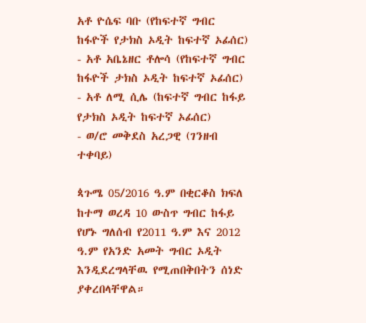አቶ ዮሴፍ ባቡ (የከፍተኛ ግብር ከፋዮች የታክስ ኦዲት ከፍተኛ ኦፊሰር)
- አቶ አቤኔዘር ቶሎሳ (የከፍተኛ ግብር ከፋዮች ታክስ ኦዲት ከፍተኛ ኦፊሰር)
- አቶ ለሚ ሲሌ (ከፍተኛ ግብር ከፋይ የታክስ ኦዲት ከፍተኛ ኦፊሰር)
- ወ/ሮ መቅደስ አረጋዊ (ገንዘብ ተቀባይ)

ጳጉሜ 05/2016 ዓ.ም በቂርቆስ ክፍለ ከተማ ወረዳ 10 ውስጥ ግብር ከፋይ የሆኑ ግለሰብ የ2011 ዓ.ም እና 2012 ዓ.ም የአንድ አመት ግብር ኦዲት እንዲደረግላቸዉ የሚጠበቅበትን ሰነድ ያቀረበላቸዋል።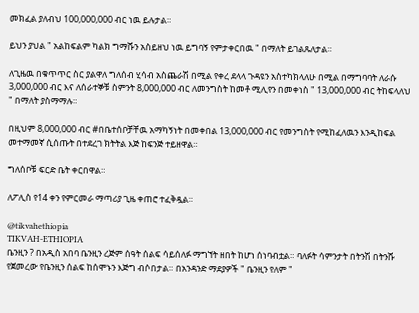መክፈል ያለብህ 100,000,000 ብር ነዉ ይሉታል።

ይህን ያህል " አልከፍልም ካልክ ግማሹን አስይዘህ ነዉ ይግባኝ የምታቀርበዉ " በማለት ይገልጹለታል።

ለጊዜዉ በቁጥጥር ስር ያልዋለ ግለሰብ ሂሳብ አስጨራሽ በሚል የቀረ ደላላ ጉዳዩን አስተካክላለሁ በሚል በማግባባት ለራሱ 3,000,000 ብር እና ለሰራተኞቹ ስምንት 8,000,000 ብር ለመንግስት ከመቶ ሚሊየን በመቀነስ " 13,000,000 ብር ትከፍላለህ " በማለት ያስማማሉ።

በዚህም 8,000,000 ብር #በቤተሰቦቻቸዉ አማካኝነት በመቀበል 13,000,000 ብር የመንግስት የሚከፈለዉን እንዲከፍል መተማመኛ ሲሰጡት በተደረገ ክትትል እጅ ከፍንጅ ተይዘዋል።

ግለሰቦቹ ፍርድ ቤት ቀርበዋል።

ለፖሊስ የ14 ቀን የምርመራ ማጣሪያ ጊዜ ቀጠሮ ተፈቅዷል።

@tikvahethiopia
TIKVAH-ETHIOPIA
ቤንዚን ? በአዲስ አበባ ቤንዚን ረጅም ሰዓት ሰልፍ ሳይሰለፉ ማግኘት ዘበት ከሆነ ሰነባብቷል። ባለፉት ሳምንታት በትንሽ በትንሹ የጀመረው የቤንዚን ሰልፍ ከሰሞኑን እጅግ ብሶበታል። በአንዳንድ ማደያዎች " ቤንዚን የለም "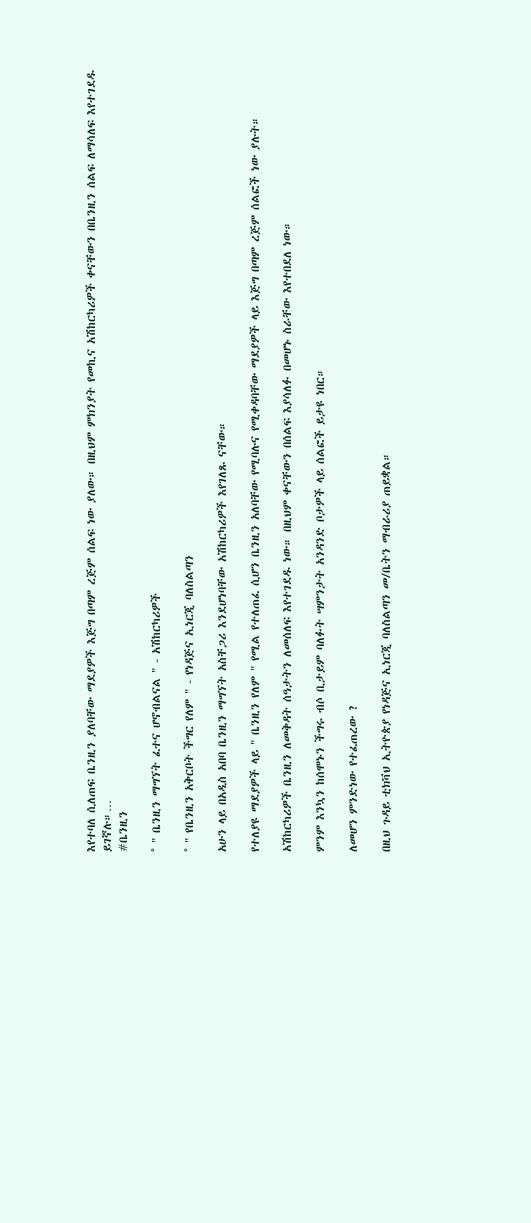እየተባለ ሲለጠፍ ቤንዚን ያለባቸው ማደያዎች እጅግ በጣም ረጅም ሰልፍ ነው ያለው። በዚህም ምክንያት የመኪና አሽከርካሪዎች ቀናቸውን በቤንዚን ሰልፍ ለማሳለፍ እየተገደዱ ይገኛሉ።…
#ቤንዚን

° " ቤንዚን ማግኘት ፈተና ሆኖብልናል " - አሽከርካሪዎች

° " የቤንዚን አቅርቦት ችግር የለም " - የነዳጅና ኢነርጂ ባለስልጣን

አሁን ላይ በአዲስ አበባ ቤንዚን ማግኘት አስቸጋሪ እንደሆነባቸው አሽከርካሪዎች እየገለጹ ናቸው።

የተለያዩ ማደያዎች ላይ " ቤንዚን የለም " የሚል የተለጠፈ ሲሆን ቤንዚን አለባቸው የሚባሉና የሚቀዳባቸው ማደያዎች ላይ እጅግ በጣም ረጅም ሰልፎች ነው ያሉት።

አሽከርካሪዎች ቤንዚን ለመቅዳት ሰዓታትን ለመሰለፍ እየተገደዱ ነው። በዚህም ቀናቸውን በሰልፍ እያሳለፉ በመሆኑ ስራቸው እየተበደለ ነው።

ምንም እንኳን ከሰሞኑን ችግሩ ብሶ ቢታይም ባለፉት ሣምንታት አንዳንድ ቦታዎች ላይ ሰልፎች ይታዩ ነበር።

ለመሆን ምንድነው የተፈጠረው ?

በዚህ ጉዳይ ቲክቫህ ኢትዮጵያ የነዳጅና ኢነርጂ ባለስልጣን መ/ቤትን ማብራሪያ ጠይቋል።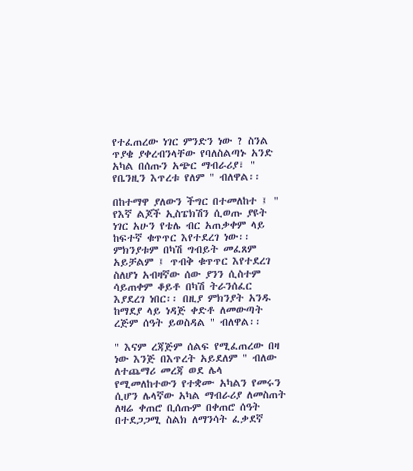የተፈጠረው ነገር ምንድን ነው ? ስንል ጥያቄ ያቀረብንላቸው የባለስልጣኑ አንድ አካል በሰጡን አጭር ማብራሪያ፣ " የቤንዚን እጥረቱ የለም " ብለዋል፡፡

በከተማዋ ያለውን ችግር በተመለከተ ፤ " የእኛ ልጆች ኢስፔክሽን ሲወጡ ያዩት ነገር አሁን የቴሌ ብር አጠቃቀም ላይ ከፍተኛ ቁጥጥር እየተደረገ ነው፡፡ ምክንያቱም በካሽ ግብይት መፈጸም አይቻልም ፤ ጥብቅ ቁጥጥር እየተደረገ ስለሆነ አብዛኛው ሰው ያንን ሲስተም ሳይጠቀም ቆይቶ በካሽ ትራንሰፈር እያደረገ ነበር፡፡ በዚያ ምክንያት አንዱ ከማደያ ላይ ነዳጅ ቀድቶ ለመውጣት ረጅም ሰዓት ይወስዳል " ብለዋል፡፡

" እናም ረጃጅም ሰልፍ የሚፈጠረው በዛ ነው እንጅ በእጥረት አይደለም " ብለው ለተጨማሪ መረጃ ወደ ሌላ የሚመለከተውን የተቋሙ አካልን የመሩን ሲሆን ሌላኛው አካል ማብራሪያ ለመስጠት ለዛሬ ቀጠሮ ቢሰጡም በቀጠሮ ሰዓት በተደጋጋሚ ስልክ ለማንሳት ፈቃደኛ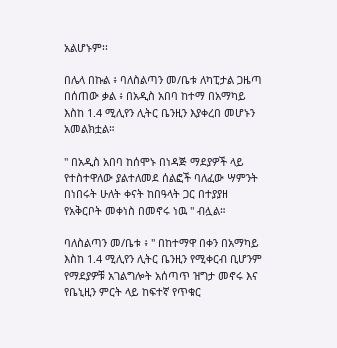አልሆኑም፡፡

በሌላ በኩል ፥ ባለስልጣን መ/ቤቱ ለካፒታል ጋዜጣ በሰጠው ቃል ፥ በአዲስ አበባ ከተማ በአማካይ እስከ 1.4 ሚሊየን ሊትር ቤንዚን እያቀረበ መሆኑን አመልክቷል።

" በአዲስ አበባ ከሰሞኑ በነዳጅ ማደያዎች ላይ የተስተዋለው ያልተለመደ ሰልፎች ባለፈው ሣምንት በነበሩት ሁለት ቀናት ከበዓላት ጋር በተያያዘ የአቅርቦት መቀነስ በመኖሩ ነዉ " ብሏል።

ባለስልጣን መ/ቤቱ ፥ " በከተማዋ በቀን በአማካይ እስከ 1.4 ሚሊየን ሊትር ቤንዚን የሚቀርብ ቢሆንም የማደያዎቹ አገልግሎት አሰጣጥ ዝግታ መኖሩ እና የቤኒዚን ምርት ላይ ከፍተኛ የጥቁር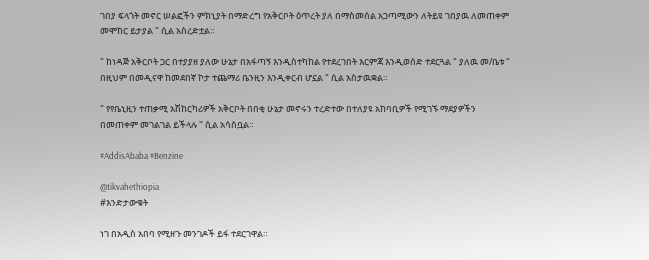ገበያ ፍላጎት መኖር ሠልፎችን ምክኒያት በማድረግ የአቅርቦት ዕጥረት ያለ በማስመሰል አጋጣሚውን ለትይዩ ገበያዉ ለመጠቀም መሞከር ይታያል " ሲል አስረድቷል።

" ከነዳጅ አቅርቦት ጋር በተያያዘ ያለው ሁኔታ በአፋጣኝ እንዲስተካከል የተደረገበት እርምጃ እንዲወሰድ ተደርጓል " ያለዉ መ/ቤቱ " በዚህም በመዲናዋ ከመደበኛ ኮታ ተጨማሪ ቤንዚን እንዲቀርብ ሆኗል " ሲል አስታዉቋል።

" የየቤኒዚን ተጠቃሚ አሽከርካሪዎች አቅርቦት በበቂ ሁኔታ መኖሩን ተረድተው በተለያዩ አከባቢዎች የሚገኙ ማደያዎችን በመጠቀም መገልገል ይችላሉ " ሲል አሳስቧል።

#AddisAbaba #Benzine

@tikvahethiopia
#እንድታውቁት

ነገ በአዲስ አበባ የሚዘጉ መንገዶች ይፋ ተደርገዋል።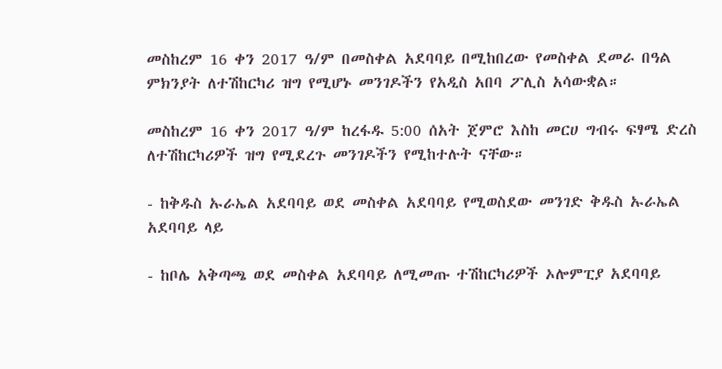መስከረም 16 ቀን 2017 ዓ/ም በመስቀል አደባባይ በሚከበረው የመስቀል ደመራ በዓል ምክንያት ለተሽከርካሪ ዝግ የሚሆኑ መንገዶችን የአዲስ አበባ ፖሊስ አሳውቋል።

መስከረም 16 ቀን 2017 ዓ/ም ከረፋዱ 5:00 ሰአት ጀምሮ እስከ መርሀ ግብሩ ፍፃሜ ድረስ ለተሽከርካሪዎች ዝግ የሚደረጉ መንገዶችን የሚከተሉት ናቸው።

- ከቅዱስ ኡራኤል አደባባይ ወደ መስቀል አደባባይ የሚወስደው መንገድ ቅዱስ ኡራኤል አደባባይ ላይ

- ከቦሌ አቅጣጫ ወደ መስቀል አደባባይ ለሚመጡ ተሽከርካሪዎች ኦሎምፒያ አደባባይ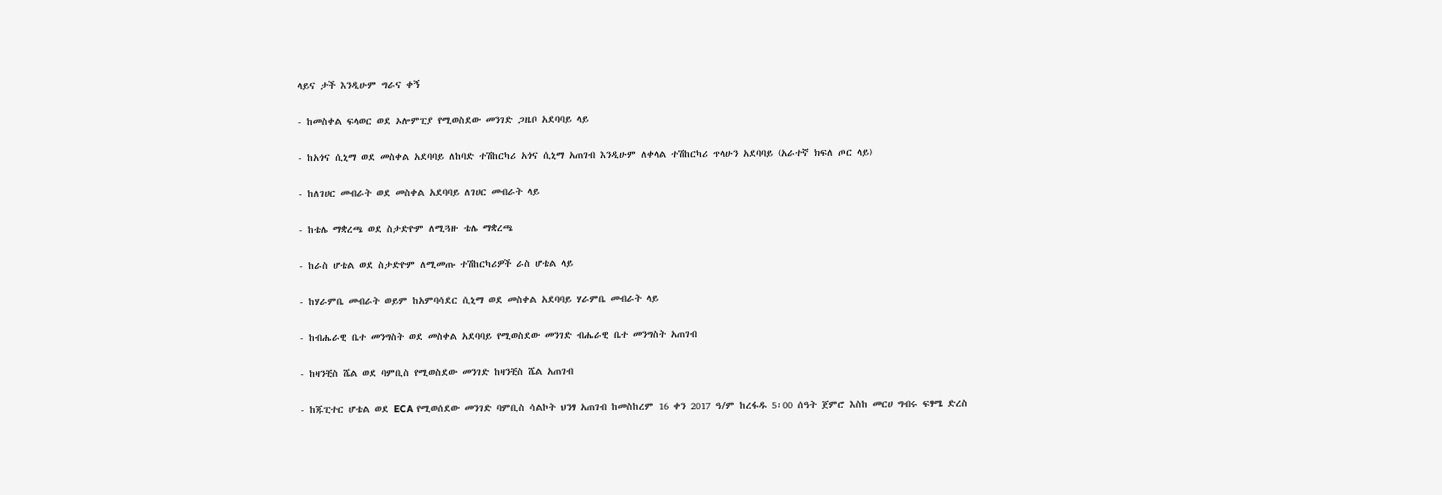ላይና ታች እንዲሁም ግራና ቀኝ

- ከመስቀል ፍላወር ወደ ኦሎምፒያ የሚወስደው መንገድ ጋዜቦ አደባባይ ላይ

- ከአጎና ሲኒማ ወደ መስቀል አደባባይ ለከባድ ተሽከርካሪ አጎና ሲኒማ አጠገብ እንዲሁም ለቀላል ተሽከርካሪ ጥላሁን አደባባይ (አራተኛ ክፍለ ጦር ላይ)

- ከለገሀር መብራት ወደ መስቀል አደባባይ ለገሀር መብራት ላይ

- ከቴሌ ማቋረጫ ወደ ስታድዮም ለሚጓዙ ቴሌ ማቋረጫ

- ከራስ ሆቴል ወደ ስታድዮም ለሚመጡ ተሽከርካሪዎች ራስ ሆቴል ላይ

- ከሃራምቤ መብራት ወይም ከአምባሳደር ሲኒማ ወደ መስቀል አደባባይ ሃራምቤ መብራት ላይ

- ከብሔራዊ ቤተ መንግስት ወደ መስቀል አደባባይ የሚወስደው መንገድ ብሔራዊ ቤተ መንግስት አጠገብ

- ከዛንቺስ ሼል ወደ ባምቢስ የሚወስደው መንገድ ከዛንቺስ ሼል አጠገብ

- ከጁፒተር ሆቴል ወደ ECA የሚወሰደው መንገድ ባምቢስ ሳልኮት ህንፃ አጠገብ ከመስከረም 16 ቀን 2017 ዓ/ም ከረፋዱ 5፡00 ሰዓት ጀምሮ እስከ መርሀ ግብሩ ፍፃሜ ድረስ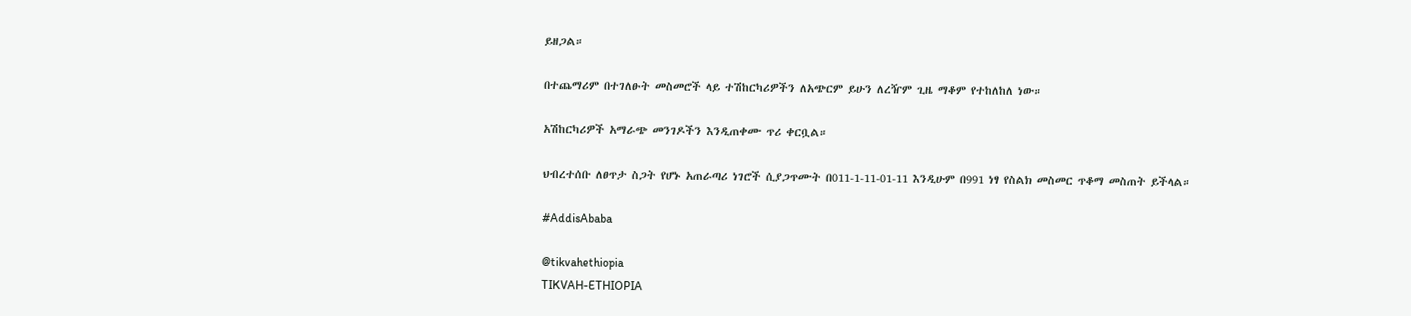ይዘጋል።

በተጨማሪም በተገለፁት መስመሮች ላይ ተሽከርካሪዎችን ለአጭርም ይሁን ለረዥም ጊዜ ማቆም የተከለከለ ነው።

አሽከርካሪዎች አማራጭ መንገዶችን እንዲጠቀሙ ጥሪ ቀርቧል።

ህብረተሰቡ ለፀጥታ ስጋት የሆኑ አጠራጣሪ ነገሮች ሲያጋጥሙት በ011-1-11-01-11 እንዲሁም በ991 ነፃ የስልክ መስመር ጥቆማ መስጠት ይችላል።

#AddisAbaba

@tikvahethiopia
TIKVAH-ETHIOPIA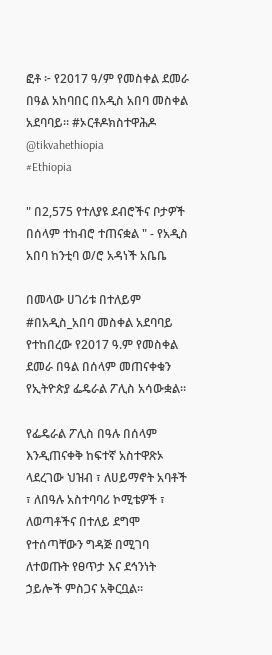ፎቶ ፦ የ2017 ዓ/ም የመስቀል ደመራ በዓል አከባበር በአዲስ አበባ መስቀል አደባባይ። #ኦርቶዶክስተዋሕዶ @tikvahethiopia
#Ethiopia

" በ2,575 የተለያዩ ደብሮችና ቦታዎች በሰላም ተከብሮ ተጠናቋል " - የአዲስ አበባ ከንቲባ ወ/ሮ አዳነች አቤቤ

በመላው ሀገሪቱ በተለይም #በአዲስ_አበባ መስቀል አደባባይ የተከበረው የ2017 ዓ.ም የመስቀል ደመራ በዓል በሰላም መጠናቀቁን የኢትዮጵያ ፌዴራል ፖሊስ አሳውቋል።

የፌዴራል ፖሊስ በዓሉ በሰላም እንዲጠናቀቅ ከፍተኛ አስተዋጽኦ ላደረገው ህዝብ ፣ ለሀይማኖት አባቶች ፣ ለበዓሉ አስተባባሪ ኮሚቴዎች ፣ ለወጣቶችና በተለይ ደግሞ  የተሰጣቸውን ግዳጅ በሚገባ ለተወጡት የፀጥታ እና ደኅንነት ኃይሎች ምስጋና አቅርቧል።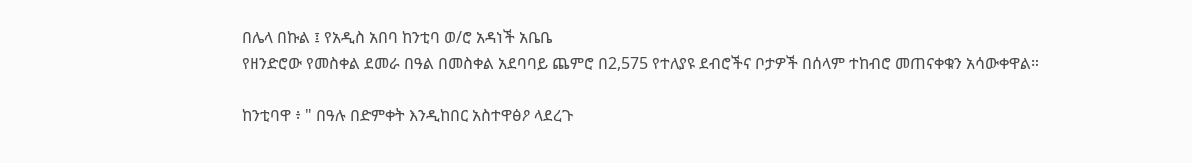በሌላ በኩል ፤ የአዲስ አበባ ከንቲባ ወ/ሮ አዳነች አቤቤ
የዘንድሮው የመስቀል ደመራ በዓል በመስቀል አደባባይ ጨምሮ በ2,575 የተለያዩ ደብሮችና ቦታዎች በሰላም ተከብሮ መጠናቀቁን አሳውቀዋል።

ከንቲባዋ ፥ " በዓሉ በድምቀት እንዲከበር አስተዋፅዖ ላደረጉ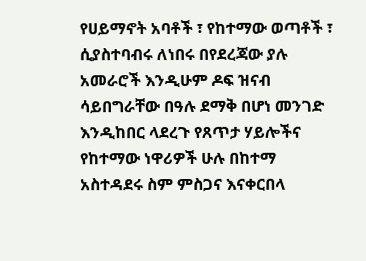የሀይማኖት አባቶች ፣ የከተማው ወጣቶች ፣ ሲያስተባብሩ ለነበሩ በየደረጃው ያሉ አመራሮች እንዲሁም ዶፍ ዝናብ ሳይበግራቸው በዓሉ ደማቅ በሆነ መንገድ እንዲከበር ላደረጉ የጸጥታ ሃይሎችና የከተማው ነዋሪዎች ሁሉ በከተማ አስተዳደሩ ስም ምስጋና እናቀርበላ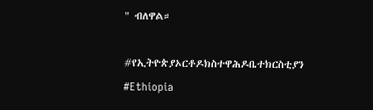" ብለዋል።

#የኢትዮጵያኦርቶዶክስተዋሕዶቤተክርስቲያን
#Ethiopia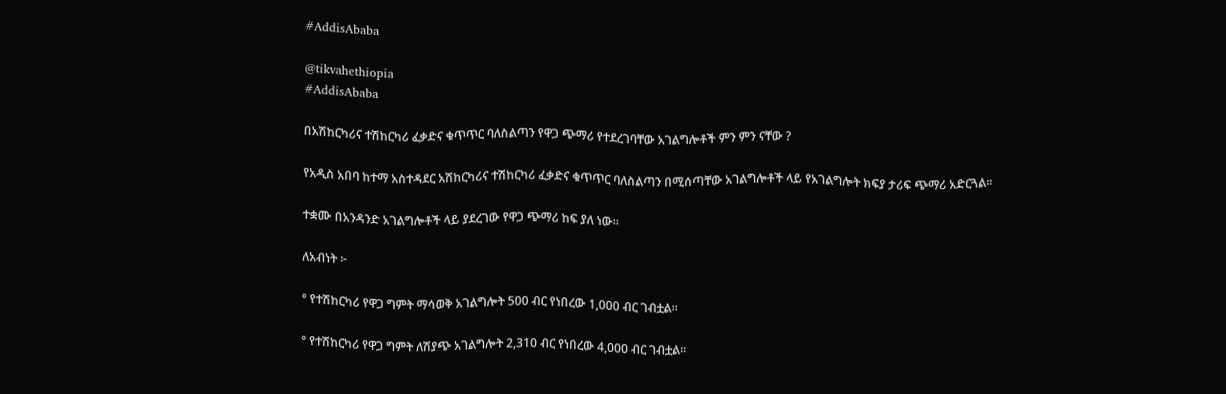#AddisAbaba

@tikvahethiopia
#AddisAbaba

በአሽከርካሪና ተሽከርካሪ ፈቃድና ቁጥጥር ባለስልጣን የዋጋ ጭማሪ የተደረገባቸው አገልግሎቶች ምን ምን ናቸው ?

የአዲስ አበባ ከተማ አስተዳደር አሽከርካሪና ተሽከርካሪ ፈቃድና ቁጥጥር ባለስልጣን በሚሰጣቸው አገልግሎቶች ላይ የአገልግሎት ክፍያ ታሪፍ ጭማሪ አድርጓል።

ተቋሙ በአንዳንድ አገልግሎቶች ላይ ያደረገው የዋጋ ጭማሪ ከፍ ያለ ነው።

ለአብነት ፦

° የተሽከርካሪ የዋጋ ግምት ማሳወቅ አገልግሎት 500 ብር የነበረው 1,000 ብር ገብቷል።

° የተሽከርካሪ የዋጋ ግምት ለሽያጭ አገልግሎት 2,310 ብር የነበረው 4,000 ብር ገብቷል።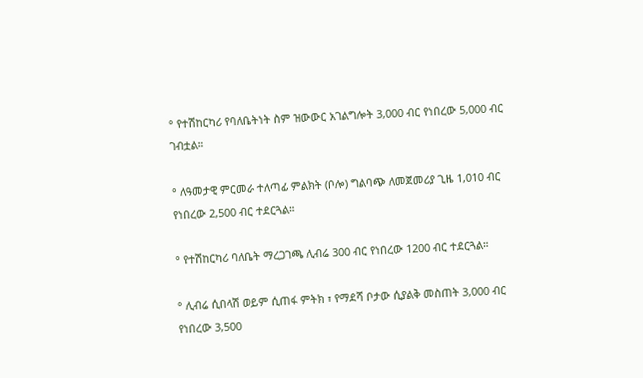° የተሽከርካሪ የባለቤትነት ስም ዝውውር አገልግሎት 3,000 ብር የነበረው 5,000 ብር ገብቷል።

° ለዓመታዊ ምርመራ ተለጣፊ ምልክት (ቦሎ) ግልባጭ ለመጀመሪያ ጊዜ 1,010 ብር የነበረው 2,500 ብር ተደርጓል።

° የተሽከርካሪ ባለቤት ማረጋገጫ ሊብሬ 300 ብር የነበረው 1200 ብር ተደርጓል።

° ሊብሬ ሲበላሽ ወይም ሲጠፋ ምትክ ፣ የማደሻ ቦታው ሲያልቅ መስጠት 3,000 ብር የነበረው 3,500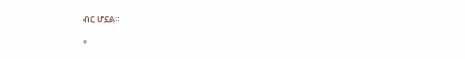ብር ሆኗል።

°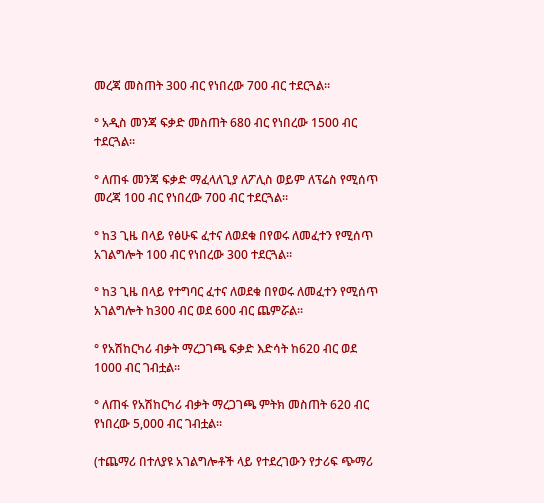መረጃ መስጠት 300 ብር የነበረው 700 ብር ተደርጓል።

° አዲስ መንጃ ፍቃድ መስጠት 680 ብር የነበረው 1500 ብር ተደርጓል።

° ለጠፋ መንጃ ፍቃድ ማፈላለጊያ ለፖሊስ ወይም ለፕሬስ የሚሰጥ መረጃ 100 ብር የነበረው 700 ብር ተደርጓል።

° ከ3 ጊዜ በላይ የፅሁፍ ፈተና ለወደቁ በየወሩ ለመፈተን የሚሰጥ አገልግሎት 100 ብር የነበረው 300 ተደርጓል።

° ከ3 ጊዜ በላይ የተግባር ፈተና ለወደቁ በየወሩ ለመፈተን የሚሰጥ አገልግሎት ከ300 ብር ወደ 600 ብር ጨምሯል።

° የአሽከርካሪ ብቃት ማረጋገጫ ፍቃድ እድሳት ከ620 ብር ወደ 1000 ብር ገብቷል።

° ለጠፋ የአሽከርካሪ ብቃት ማረጋገጫ ምትክ መስጠት 620 ብር የነበረው 5,000 ብር ገብቷል።

(ተጨማሪ በተለያዩ አገልግሎቶች ላይ የተደረገውን የታሪፍ ጭማሪ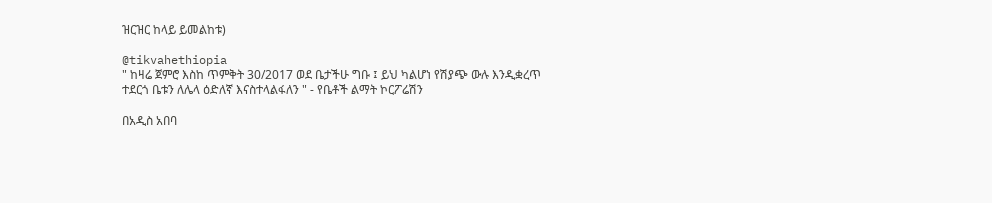ዝርዝር ከላይ ይመልከቱ)

@tikvahethiopia
" ከዛሬ ጀምሮ እስከ ጥምቅት 30/2017 ወደ ቤታችሁ ግቡ ፤ ይህ ካልሆነ የሽያጭ ውሉ እንዲቋረጥ ተደርጎ ቤቱን ለሌላ ዕድለኛ እናስተላልፋለን " - የቤቶች ልማት ኮርፖሬሽን

በአዲስ አበባ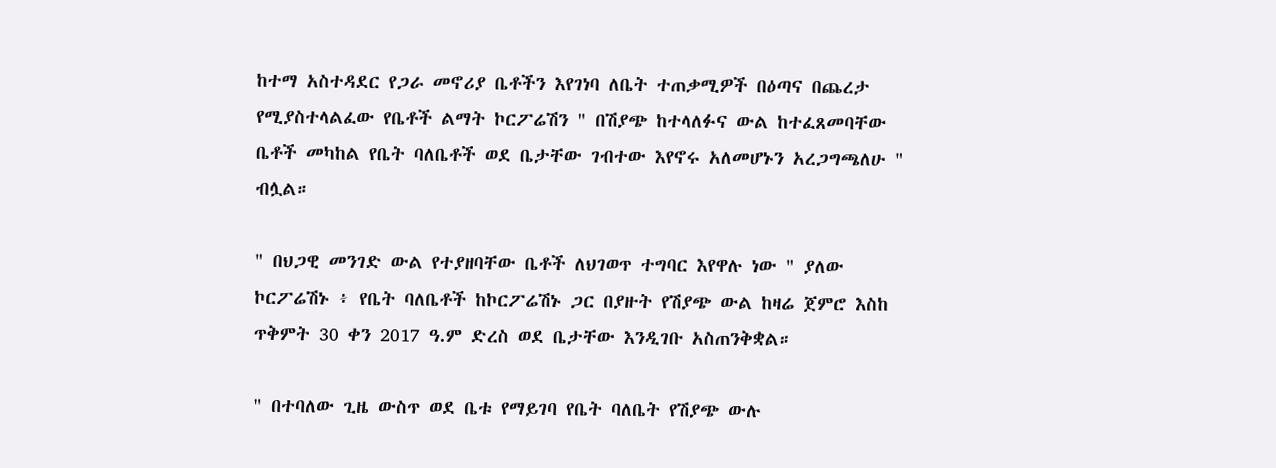ከተማ አስተዳደር የጋራ መኖሪያ ቤቶችን እየገነባ ለቤት ተጠቃሚዎች በዕጣና በጨረታ የሚያስተላልፈው የቤቶች ልማት ኮርፖሬሽን " በሽያጭ ከተላለፉና ውል ከተፈጸመባቸው ቤቶች መካከል የቤት ባለቤቶች ወደ ቤታቸው ገብተው እየኖሩ አለመሆኑን አረጋግጫለሁ " ብሏል።

" በህጋዊ መንገድ ውል የተያዘባቸው ቤቶች ለህገወጥ ተግባር እየዋሉ ነው " ያለው ኮርፖሬሽኑ ፥ የቤት ባለቤቶች ከኮርፖሬሽኑ ጋር በያዙት የሽያጭ ውል ከዛሬ ጀምሮ እስከ ጥቅምት 30 ቀን 2017 ዓ.ም ድረስ ወደ ቤታቸው እንዲገቡ አስጠንቅቋል።

" በተባለው ጊዜ ውስጥ ወደ ቤቱ የማይገባ የቤት ባለቤት የሽያጭ ውሉ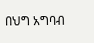በህግ አግባብ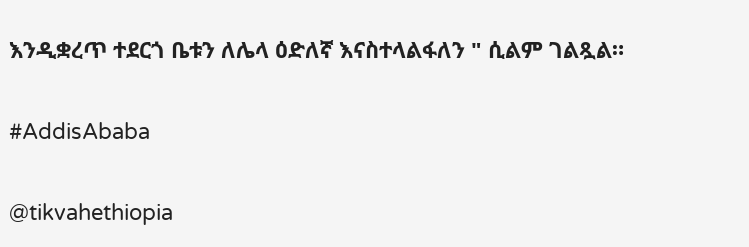እንዲቋረጥ ተደርጎ ቤቱን ለሌላ ዕድለኛ እናስተላልፋለን " ሲልም ገልጿል።

#AddisAbaba

@tikvahethiopia